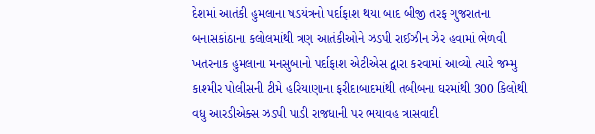દેશમાં આતંકી હુમલાના ષડયંત્રનો પર્દાફાશ થયા બાદ બીજી તરફ ગુજરાતના બનાસકાંઠાના કલોલમાંથી ત્રણ આતંકીઓને ઝડપી રાઈઝીન ઝેર હવામાં ભેળવી ખતરનાક હુમલાના મનસુબાનો પર્દાફાશ એટીએસ દ્વારા કરવામાં આવ્યો ત્યારે જમ્મુ કાશ્મીર પોલીસની ટીમે હરિયાણાના ફરીદાબાદમાંથી તબીબના ઘરમાંથી 300 કિલોથી વધુ આરડીએક્સ ઝડપી પાડી રાજધાની પર ભયાવહ ત્રાસવાદી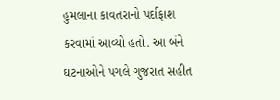હુમલાના કાવતરાનો પર્દાફાશ કરવામાં આવ્યો હતો. આ બંને ઘટનાઓને પગલે ગુજરાત સહીત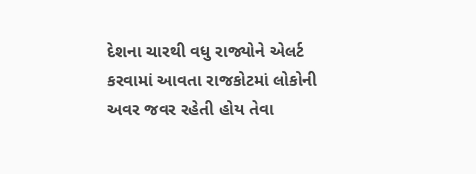દેશના ચારથી વધુ રાજ્યોને એલર્ટ કરવામાં આવતા રાજકોટમાં લોકોની અવર જવર રહેતી હોય તેવા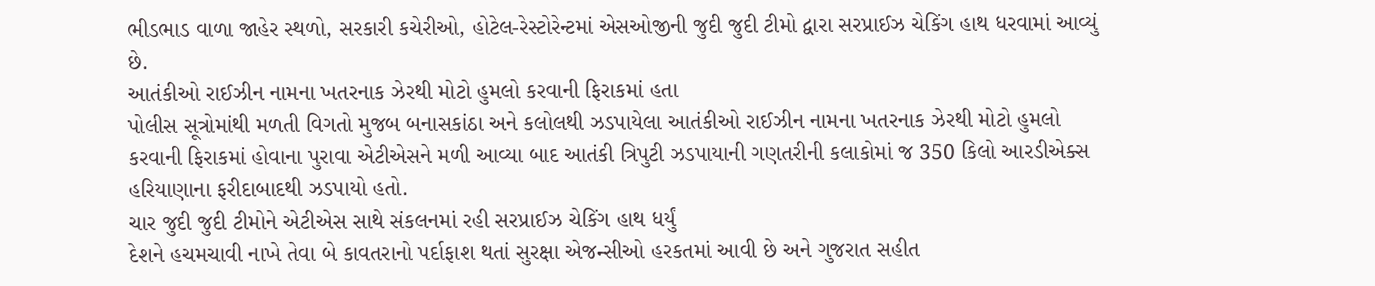ભીડભાડ વાળા જાહેર સ્થળો, સરકારી કચેરીઓ, હોટેલ-રેસ્ટોરેન્ટમાં એસઓજીની જુદી જુદી ટીમો દ્વારા સરપ્રાઈઝ ચેકિંગ હાથ ધરવામાં આવ્યું છે.
આતંકીઓ રાઈઝીન નામના ખતરનાક ઝેરથી મોટો હુમલો કરવાની ફિરાકમાં હતા
પોલીસ સૂત્રોમાંથી મળતી વિગતો મુજબ બનાસકાંઠા અને કલોલથી ઝડપાયેલા આતંકીઓ રાઈઝીન નામના ખતરનાક ઝેરથી મોટો હુમલો કરવાની ફિરાકમાં હોવાના પુરાવા એટીએસને મળી આવ્યા બાદ આતંકી ત્રિપુટી ઝડપાયાની ગણતરીની કલાકોમાં જ 350 કિલો આરડીએક્સ હરિયાણાના ફરીદાબાદથી ઝડપાયો હતો.
ચાર જુદી જુદી ટીમોને એટીએસ સાથે સંકલનમાં રહી સરપ્રાઈઝ ચેકિંગ હાથ ધર્યું
દેશને હચમચાવી નાખે તેવા બે કાવતરાનો પર્દાફાશ થતાં સુરક્ષા એજન્સીઓ હરકતમાં આવી છે અને ગુજરાત સહીત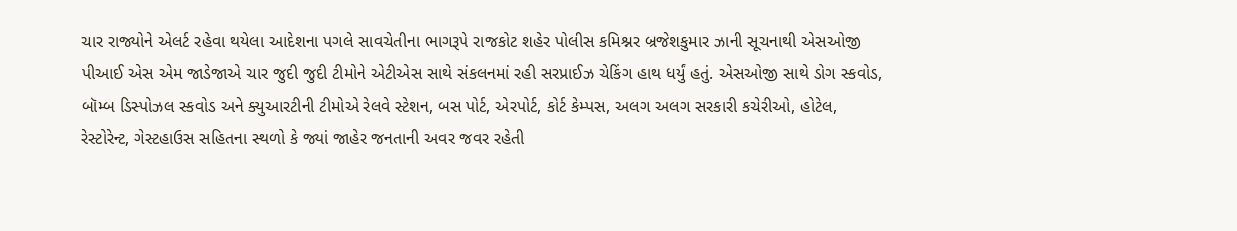ચાર રાજ્યોને એલર્ટ રહેવા થયેલા આદેશના પગલે સાવચેતીના ભાગરૂપે રાજકોટ શહેર પોલીસ કમિશ્નર બ્રજેશકુમાર ઝાની સૂચનાથી એસઓજી પીઆઈ એસ એમ જાડેજાએ ચાર જુદી જુદી ટીમોને એટીએસ સાથે સંકલનમાં રહી સરપ્રાઈઝ ચેકિંગ હાથ ધર્યું હતું. એસઓજી સાથે ડોગ સ્કવોડ, બૉમ્બ ડિસ્પોઝલ સ્કવોડ અને ક્યુઆરટીની ટીમોએ રેલવે સ્ટેશન, બસ પોર્ટ, એરપોર્ટ, કોર્ટ કેમ્પસ, અલગ અલગ સરકારી કચેરીઓ, હોટેલ, રેસ્ટોરેન્ટ, ગેસ્ટહાઉસ સહિતના સ્થળો કે જ્યાં જાહેર જનતાની અવર જવર રહેતી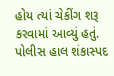હોય ત્યાં ચેકીંગ શરૂ કરવામાં આવ્યું હતું. પોલીસ હાલ શંકાસ્પદ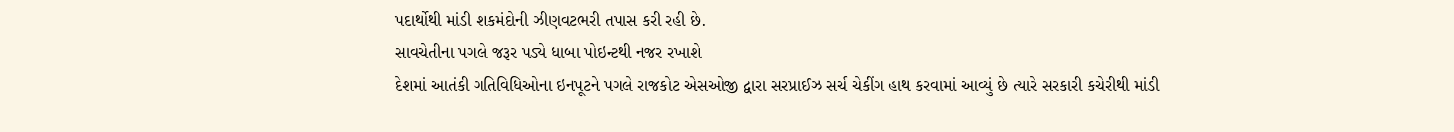પદાર્થોથી માંડી શકમંદોની ઝીણવટભરી તપાસ કરી રહી છે.
સાવચેતીના પગલે જરૂર પડ્યે ધાબા પોઇન્ટથી નજર રખાશે
દેશમાં આતંકી ગતિવિધિઓના ઇનપૂટને પગલે રાજકોટ એસઓજી દ્વારા સરપ્રાઈઝ સર્ચ ચેકીંગ હાથ કરવામાં આવ્યું છે ત્યારે સરકારી કચેરીથી માંડી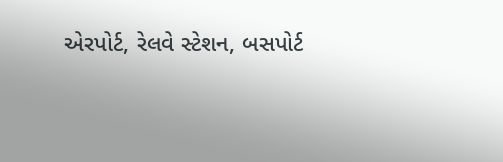એરપોર્ટ, રેલવે સ્ટેશન, બસપોર્ટ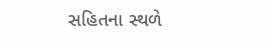સહિતના સ્થળે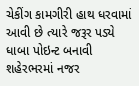ચેકીંગ કામગીરી હાથ ધરવામાં આવી છે ત્યારે જરૂર પડ્યે ધાબા પોઇન્ટ બનાવી શહેરભરમાં નજર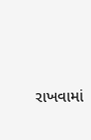રાખવામાં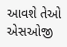આવશે તેઓ એસઓજી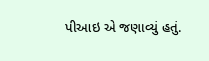પીઆઇ એ જણાવ્યું હતું.